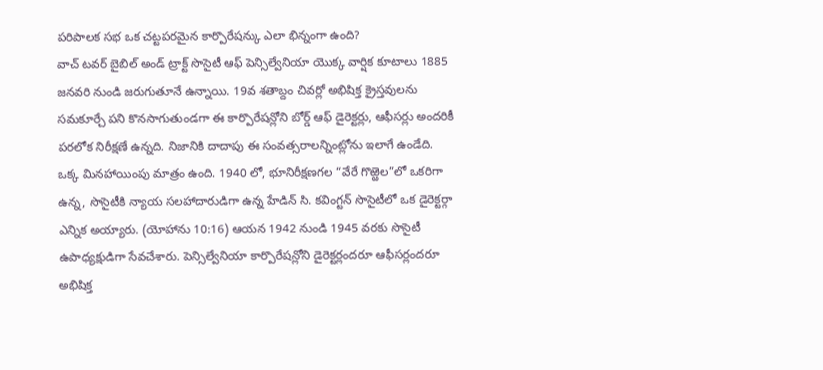పరిపాలక సభ ఒక చట్టపరమైన కార్పొరేషన్కు ఎలా భిన్నంగా ఉంది?
వాచ్ టవర్ బైబిల్ అండ్ ట్రాక్ట్ సొసైటీ ఆఫ్ పెన్సిల్వేనియా యొక్క వార్షిక కూటాలు 1885 జనవరి నుండి జరుగుతూనే ఉన్నాయి. 19వ శతాబ్దం చివర్లో అభిషిక్త క్రైస్తవులను సమకూర్చే పని కొనసాగుతుండగా ఈ కార్పొరేషన్లోని బోర్డ్ ఆఫ్ డైరెక్టర్లు, ఆఫీసర్లు అందరికీ పరలోక నిరీక్షణే ఉన్నది. నిజానికి దాదాపు ఈ సంవత్సరాలన్నింట్లోను ఇలాగే ఉండేది.
ఒక్క మినహాయింపు మాత్రం ఉంది. 1940 లో, భూనిరీక్షణగల “వేరే గొఱ్ఱెల”లో ఒకరిగా ఉన్న, సొసైటీకి న్యాయ సలహాదారుడిగా ఉన్న హేడిన్ సి. కవింగ్టన్ సొసైటీలో ఒక డైరెక్టర్గా ఎన్నిక అయ్యారు. (యోహాను 10:16) ఆయన 1942 నుండి 1945 వరకు సొసైటీ ఉపాధ్యక్షుడిగా సేవచేశారు. పెన్సిల్వేనియా కార్పొరేషన్లోని డైరెక్టర్లందరూ ఆఫీసర్లందరూ అభిషిక్త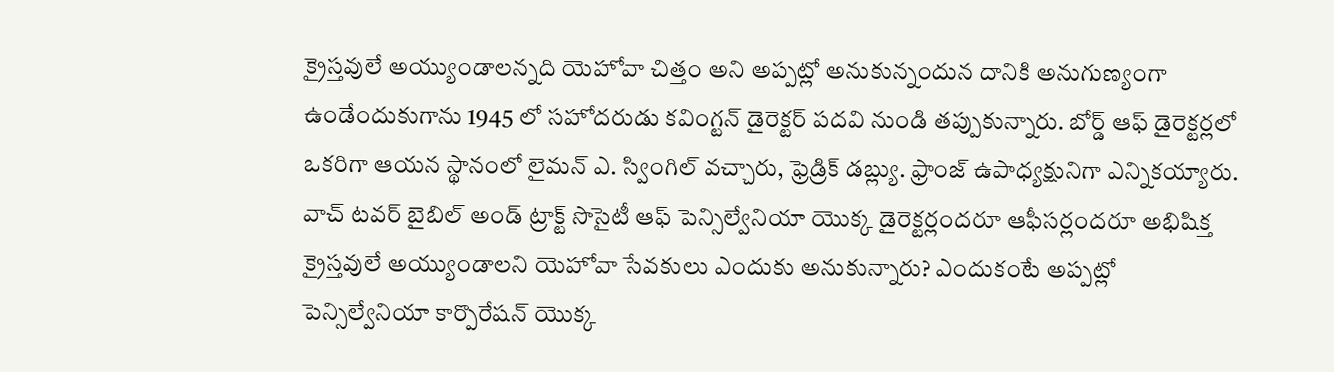క్రైస్తవులే అయ్యుండాలన్నది యెహోవా చిత్తం అని అప్పట్లో అనుకున్నందున దానికి అనుగుణ్యంగా ఉండేందుకుగాను 1945 లో సహోదరుడు కవింగ్టన్ డైరెక్టర్ పదవి నుండి తప్పుకున్నారు. బోర్డ్ ఆఫ్ డైరెక్టర్లలో ఒకరిగా ఆయన స్థానంలో లైమన్ ఎ. స్వింగిల్ వచ్చారు, ఫ్రెడ్రిక్ డబ్ల్యు. ఫ్రాంజ్ ఉపాధ్యక్షునిగా ఎన్నికయ్యారు.
వాచ్ టవర్ బైబిల్ అండ్ ట్రాక్ట్ సొసైటీ ఆఫ్ పెన్సిల్వేనియా యొక్క డైరెక్టర్లందరూ ఆఫీసర్లందరూ అభిషిక్త క్రైస్తవులే అయ్యుండాలని యెహోవా సేవకులు ఎందుకు అనుకున్నారు? ఎందుకంటే అప్పట్లో పెన్సిల్వేనియా కార్పొరేషన్ యొక్క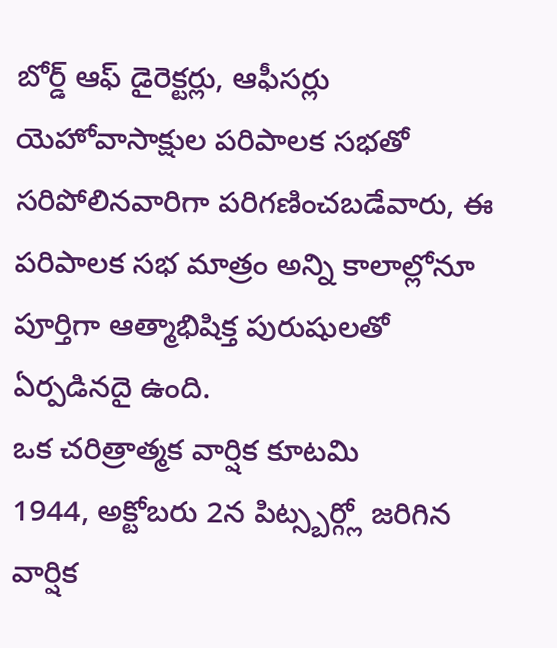బోర్డ్ ఆఫ్ డైరెక్టర్లు, ఆఫీసర్లు యెహోవాసాక్షుల పరిపాలక సభతో సరిపోలినవారిగా పరిగణించబడేవారు, ఈ పరిపాలక సభ మాత్రం అన్ని కాలాల్లోనూ పూర్తిగా ఆత్మాభిషిక్త పురుషులతో ఏర్పడినదై ఉంది.
ఒక చరిత్రాత్మక వార్షిక కూటమి
1944, అక్టోబరు 2న పిట్స్బర్గ్లో జరిగిన వార్షిక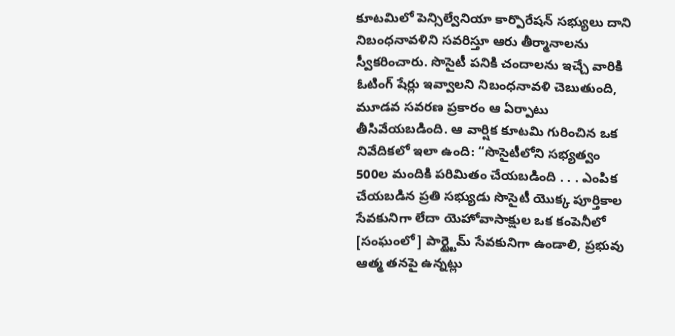కూటమిలో పెన్సిల్వేనియా కార్పొరేషన్ సభ్యులు దాని నిబంధనావళిని సవరిస్తూ ఆరు తీర్మానాలను స్వీకరించారు. సొసైటీ పనికి చందాలను ఇచ్చే వారికి ఓటింగ్ షేర్లు ఇవ్వాలని నిబంధనావళి చెబుతుంది, మూడవ సవరణ ప్రకారం ఆ ఏర్పాటు తీసివేయబడింది. ఆ వార్షిక కూటమి గురించిన ఒక నివేదికలో ఇలా ఉంది: “సొసైటీలోని సభ్యత్వం 500ల మందికి పరిమితం చేయబడింది . . . ఎంపిక చేయబడిన ప్రతి సభ్యుడు సొసైటీ యొక్క పూర్తికాల సేవకునిగా లేదా యెహోవాసాక్షుల ఒక కంపెనీలో [సంఘంలో] పార్ట్టైమ్ సేవకునిగా ఉండాలి, ప్రభువు ఆత్మ తనపై ఉన్నట్లు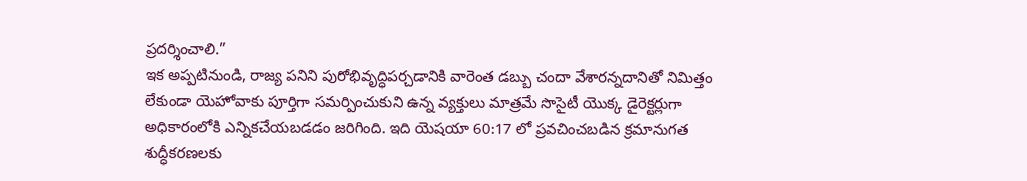ప్రదర్శించాలి.”
ఇక అప్పటినుండి, రాజ్య పనిని పురోభివృద్ధిపర్చడానికి వారెంత డబ్బు చందా వేశారన్నదానితో నిమిత్తం లేకుండా యెహోవాకు పూర్తిగా సమర్పించుకుని ఉన్న వ్యక్తులు మాత్రమే సొసైటీ యొక్క డైరెక్టర్లుగా అధికారంలోకి ఎన్నికచేయబడడం జరిగింది. ఇది యెషయా 60:17 లో ప్రవచించబడిన క్రమానుగత శుద్ధీకరణలకు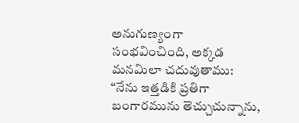అనుగుణ్యంగా సంభవించింది, అక్కడ మనమిలా చదువుతాము: “నేను ఇత్తడికి ప్రతిగా బంగారమును తెచ్చుచున్నాను,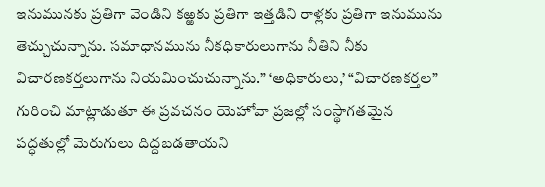ఇనుమునకు ప్రతిగా వెండిని కఱ్ఱకు ప్రతిగా ఇత్తడిని రాళ్లకు ప్రతిగా ఇనుమును తెచ్చుచున్నాను. సమాధానమును నీకధికారులుగాను నీతిని నీకు విచారణకర్తలుగాను నియమించుచున్నాను.” ‘అధికారులు,’ “విచారణకర్తల” గురించి మాట్లాడుతూ ఈ ప్రవచనం యెహోవా ప్రజల్లో సంస్థాగతమైన పద్ధతుల్లో మెరుగులు దిద్దబడతాయని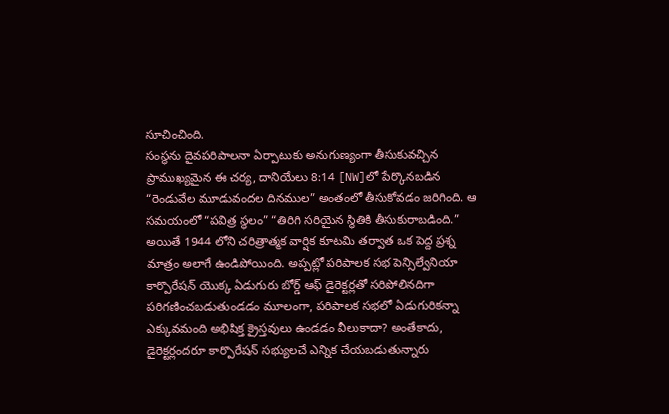సూచించింది.
సంస్థను దైవపరిపాలనా ఏర్పాటుకు అనుగుణ్యంగా తీసుకువచ్చిన ప్రాముఖ్యమైన ఈ చర్య, దానియేలు 8:14 [NW]లో పేర్కొనబడిన “రెండువేల మూడువందల దినముల” అంతంలో తీసుకోవడం జరిగింది. ఆ సమయంలో “పవిత్ర స్థలం” “తిరిగి సరియైన స్థితికి తీసుకురాబడింది.”
అయితే 1944 లోని చరిత్రాత్మక వార్షిక కూటమి తర్వాత ఒక పెద్ద ప్రశ్న మాత్రం అలాగే ఉండిపోయింది. అప్పట్లో పరిపాలక సభ పెన్సిల్వేనియా కార్పొరేషన్ యొక్క ఏడుగురు బోర్డ్ ఆఫ్ డైరెక్టర్లతో సరిపోలినదిగా పరిగణించబడుతుండడం మూలంగా, పరిపాలక సభలో ఏడుగురికన్నా ఎక్కువమంది అభిషిక్త క్రైస్తవులు ఉండడం వీలుకాదా? అంతేకాదు, డైరెక్టర్లందరూ కార్పొరేషన్ సభ్యులచే ఎన్నిక చేయబడుతున్నారు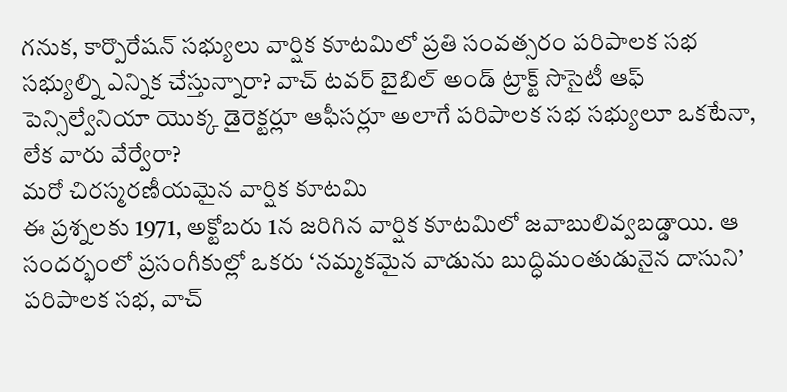గనుక, కార్పొరేషన్ సభ్యులు వార్షిక కూటమిలో ప్రతి సంవత్సరం పరిపాలక సభ సభ్యుల్ని ఎన్నిక చేస్తున్నారా? వాచ్ టవర్ బైబిల్ అండ్ ట్రాక్ట్ సొసైటీ ఆఫ్ పెన్సిల్వేనియా యొక్క డైరెక్టర్లూ ఆఫీసర్లూ అలాగే పరిపాలక సభ సభ్యులూ ఒకటేనా, లేక వారు వేర్వేరా?
మరో చిరస్మరణీయమైన వార్షిక కూటమి
ఈ ప్రశ్నలకు 1971, అక్టోబరు 1న జరిగిన వార్షిక కూటమిలో జవాబులివ్వబడ్డాయి. ఆ సందర్భంలో ప్రసంగీకుల్లో ఒకరు ‘నమ్మకమైన వాడును బుద్ధిమంతుడునైన దాసుని’ పరిపాలక సభ, వాచ్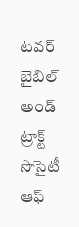టవర్ బైబిల్ అండ్ ట్రాక్ట్ సొసైటీ ఆఫ్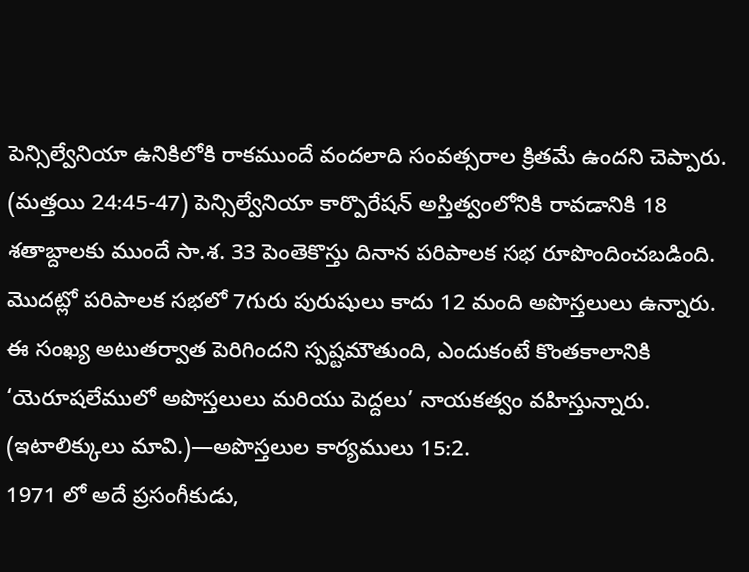పెన్సిల్వేనియా ఉనికిలోకి రాకముందే వందలాది సంవత్సరాల క్రితమే ఉందని చెప్పారు. (మత్తయి 24:45-47) పెన్సిల్వేనియా కార్పొరేషన్ అస్తిత్వంలోనికి రావడానికి 18 శతాబ్దాలకు ముందే సా.శ. 33 పెంతెకొస్తు దినాన పరిపాలక సభ రూపొందించబడింది. మొదట్లో పరిపాలక సభలో 7గురు పురుషులు కాదు 12 మంది అపొస్తలులు ఉన్నారు. ఈ సంఖ్య అటుతర్వాత పెరిగిందని స్పష్టమౌతుంది, ఎందుకంటే కొంతకాలానికి ‘యెరూషలేములో అపొస్తలులు మరియు పెద్దలు’ నాయకత్వం వహిస్తున్నారు. (ఇటాలిక్కులు మావి.)—అపొస్తలుల కార్యములు 15:2.
1971 లో అదే ప్రసంగీకుడు,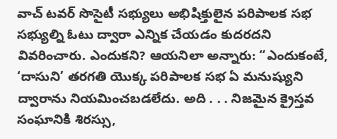వాచ్ టవర్ సొసైటీ సభ్యులు అభిషిక్తులైన పరిపాలక సభ సభ్యుల్ని ఓటు ద్వారా ఎన్నిక చేయడం కుదరదని వివరించారు. ఎందుకని? ఆయనిలా అన్నారు: “ఎందుకంటే, ‘దాసుని’ తరగతి యొక్క పరిపాలక సభ ఏ మనుష్యుని ద్వారాను నియమించబడలేదు. అది . . . నిజమైన క్రైస్తవ సంఘానికి శిరస్సు,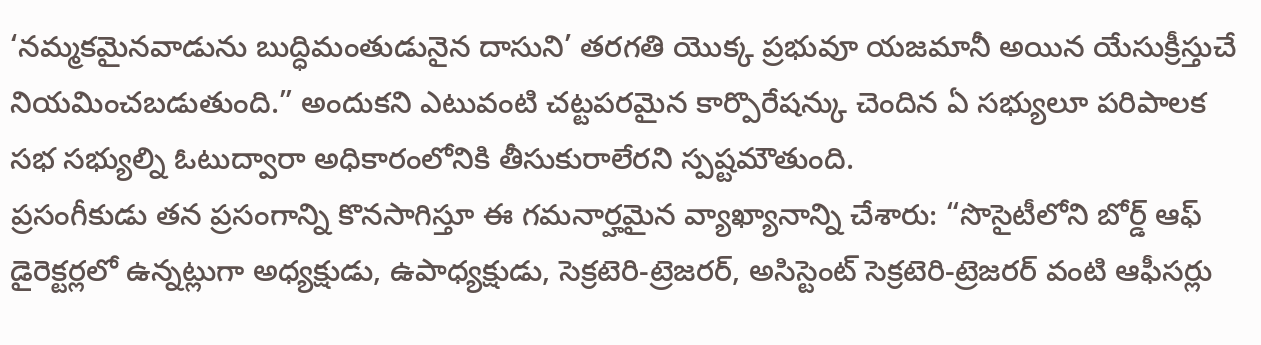‘నమ్మకమైనవాడును బుద్ధిమంతుడునైన దాసుని’ తరగతి యొక్క ప్రభువూ యజమానీ అయిన యేసుక్రీస్తుచే నియమించబడుతుంది.” అందుకని ఎటువంటి చట్టపరమైన కార్పొరేషన్కు చెందిన ఏ సభ్యులూ పరిపాలక సభ సభ్యుల్ని ఓటుద్వారా అధికారంలోనికి తీసుకురాలేరని స్పష్టమౌతుంది.
ప్రసంగీకుడు తన ప్రసంగాన్ని కొనసాగిస్తూ ఈ గమనార్హమైన వ్యాఖ్యానాన్ని చేశారు: “సొసైటీలోని బోర్డ్ ఆఫ్ డైరెక్టర్లలో ఉన్నట్లుగా అధ్యక్షుడు, ఉపాధ్యక్షుడు, సెక్రటెరి-ట్రెజరర్, అసిస్టెంట్ సెక్రటెరి-ట్రెజరర్ వంటి ఆఫీసర్లు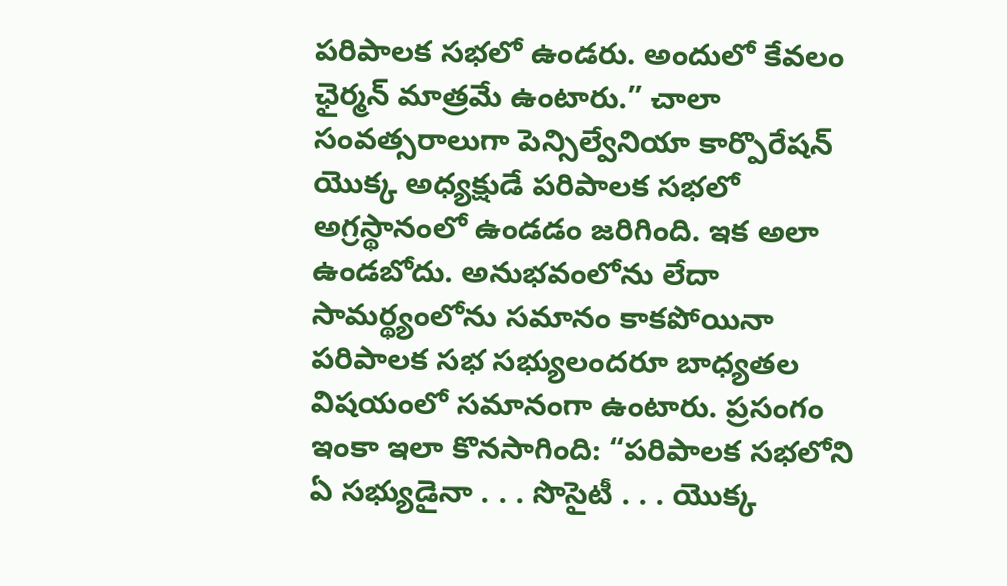పరిపాలక సభలో ఉండరు. అందులో కేవలం ఛైర్మన్ మాత్రమే ఉంటారు.” చాలా సంవత్సరాలుగా పెన్సిల్వేనియా కార్పొరేషన్ యొక్క అధ్యక్షుడే పరిపాలక సభలో అగ్రస్థానంలో ఉండడం జరిగింది. ఇక అలా ఉండబోదు. అనుభవంలోను లేదా సామర్థ్యంలోను సమానం కాకపోయినా పరిపాలక సభ సభ్యులందరూ బాధ్యతల విషయంలో సమానంగా ఉంటారు. ప్రసంగం ఇంకా ఇలా కొనసాగింది: “పరిపాలక సభలోని ఏ సభ్యుడైనా . . . సొసైటీ . . . యొక్క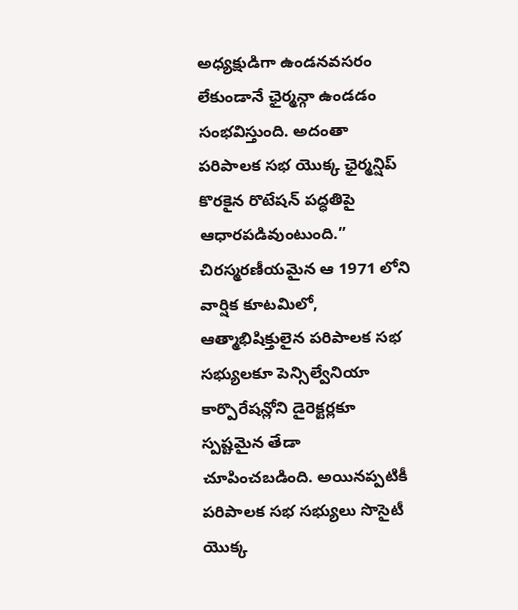అధ్యక్షుడిగా ఉండనవసరం లేకుండానే ఛైర్మన్గా ఉండడం సంభవిస్తుంది. అదంతా పరిపాలక సభ యొక్క ఛైర్మన్షిప్ కొరకైన రొటేషన్ పద్ధతిపై ఆధారపడివుంటుంది.”
చిరస్మరణీయమైన ఆ 1971 లోని వార్షిక కూటమిలో, ఆత్మాభిషిక్తులైన పరిపాలక సభ సభ్యులకూ పెన్సిల్వేనియా కార్పొరేషన్లోని డైరెక్టర్లకూ స్పష్టమైన తేడా చూపించబడింది. అయినప్పటికీ పరిపాలక సభ సభ్యులు సొసైటీ యొక్క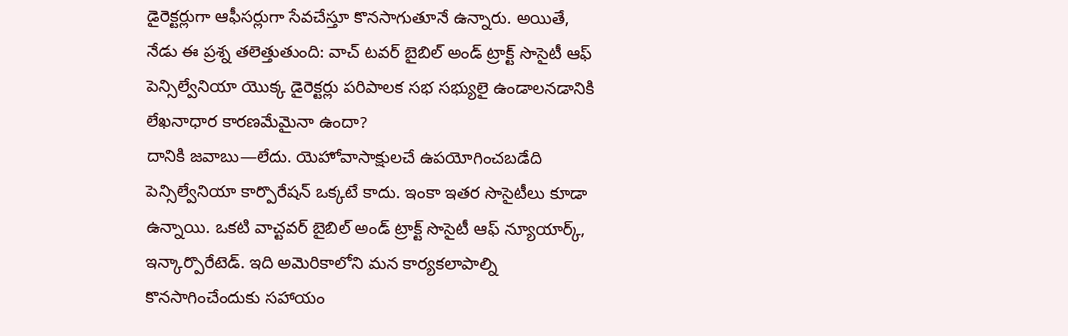డైరెక్టర్లుగా ఆఫీసర్లుగా సేవచేస్తూ కొనసాగుతూనే ఉన్నారు. అయితే, నేడు ఈ ప్రశ్న తలెత్తుతుంది: వాచ్ టవర్ బైబిల్ అండ్ ట్రాక్ట్ సొసైటీ ఆఫ్ పెన్సిల్వేనియా యొక్క డైరెక్టర్లు పరిపాలక సభ సభ్యులై ఉండాలనడానికి లేఖనాధార కారణమేమైనా ఉందా?
దానికి జవాబు—లేదు. యెహోవాసాక్షులచే ఉపయోగించబడేది పెన్సిల్వేనియా కార్పొరేషన్ ఒక్కటే కాదు. ఇంకా ఇతర సొసైటీలు కూడా ఉన్నాయి. ఒకటి వాచ్టవర్ బైబిల్ అండ్ ట్రాక్ట్ సొసైటీ ఆఫ్ న్యూయార్క్, ఇన్కార్పొరేటెడ్. ఇది అమెరికాలోని మన కార్యకలాపాల్ని కొనసాగించేందుకు సహాయం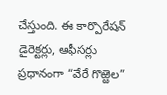చేస్తుంది. ఈ కార్పొరేషన్ డైరెక్టర్లు, ఆఫీసర్లు ప్రధానంగా “వేరే గొఱ్ఱెల”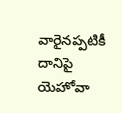వారైనప్పటికీ దానిపై యెహోవా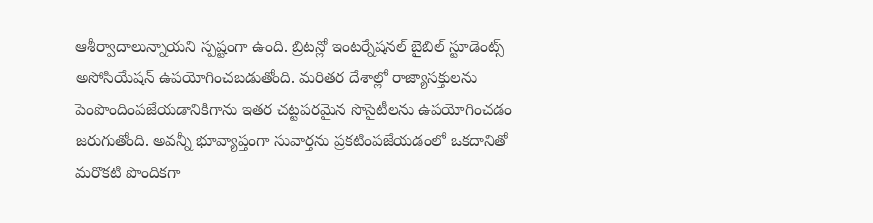ఆశీర్వాదాలున్నాయని స్పష్టంగా ఉంది. బ్రిటన్లో ఇంటర్నేషనల్ బైబిల్ స్టూడెంట్స్ అసోసియేషన్ ఉపయోగించబడుతోంది. మరితర దేశాల్లో రాజ్యాసక్తులను పెంపొందింపజేయడానికిగాను ఇతర చట్టపరమైన సొసైటీలను ఉపయోగించడం జరుగుతోంది. అవన్నీ భూవ్యాప్తంగా సువార్తను ప్రకటింపజేయడంలో ఒకదానితో మరొకటి పొందికగా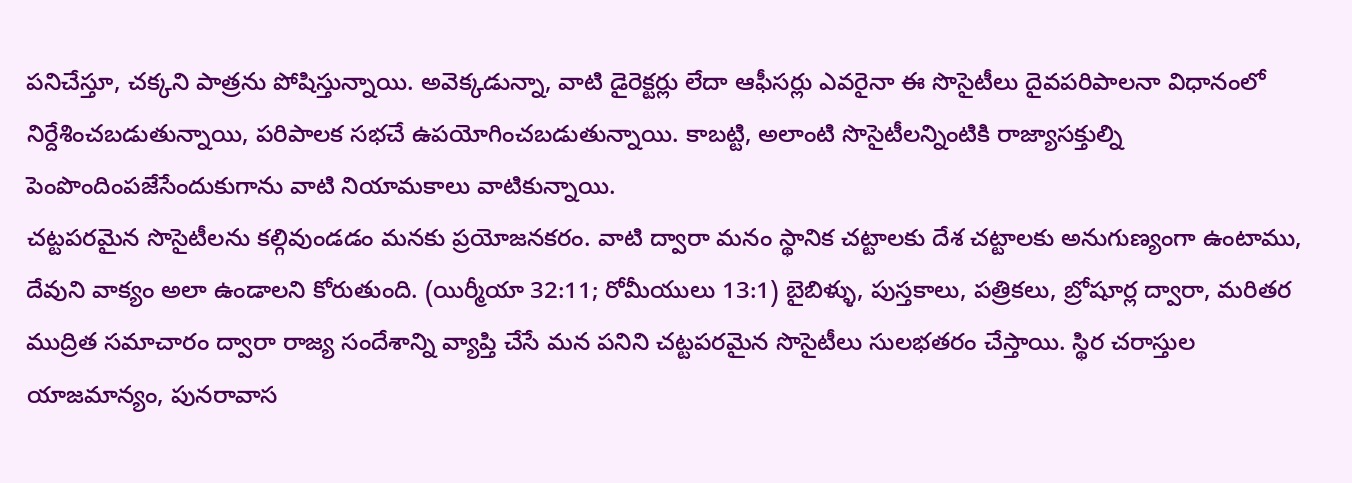పనిచేస్తూ, చక్కని పాత్రను పోషిస్తున్నాయి. అవెక్కడున్నా, వాటి డైరెక్టర్లు లేదా ఆఫీసర్లు ఎవరైనా ఈ సొసైటీలు దైవపరిపాలనా విధానంలో నిర్దేశించబడుతున్నాయి, పరిపాలక సభచే ఉపయోగించబడుతున్నాయి. కాబట్టి, అలాంటి సొసైటీలన్నింటికి రాజ్యాసక్తుల్ని పెంపొందింపజేసేందుకుగాను వాటి నియామకాలు వాటికున్నాయి.
చట్టపరమైన సొసైటీలను కల్గివుండడం మనకు ప్రయోజనకరం. వాటి ద్వారా మనం స్థానిక చట్టాలకు దేశ చట్టాలకు అనుగుణ్యంగా ఉంటాము, దేవుని వాక్యం అలా ఉండాలని కోరుతుంది. (యిర్మీయా 32:11; రోమీయులు 13:1) బైబిళ్ళు, పుస్తకాలు, పత్రికలు, బ్రోషూర్ల ద్వారా, మరితర ముద్రిత సమాచారం ద్వారా రాజ్య సందేశాన్ని వ్యాప్తి చేసే మన పనిని చట్టపరమైన సొసైటీలు సులభతరం చేస్తాయి. స్థిర చరాస్తుల యాజమాన్యం, పునరావాస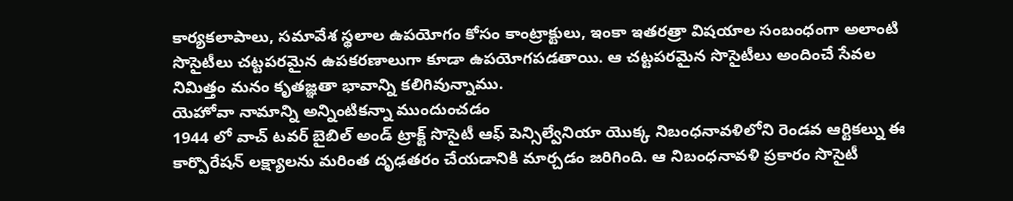కార్యకలాపాలు, సమావేశ స్థలాల ఉపయోగం కోసం కాంట్రాక్టులు, ఇంకా ఇతరత్రా విషయాల సంబంధంగా అలాంటి సొసైటీలు చట్టపరమైన ఉపకరణాలుగా కూడా ఉపయోగపడతాయి. ఆ చట్టపరమైన సొసైటీలు అందించే సేవల నిమిత్తం మనం కృతజ్ఞతా భావాన్ని కలిగివున్నాము.
యెహోవా నామాన్ని అన్నింటికన్నా ముందుంచడం
1944 లో వాచ్ టవర్ బైబిల్ అండ్ ట్రాక్ట్ సొసైటీ ఆఫ్ పెన్సిల్వేనియా యొక్క నిబంధనావళిలోని రెండవ ఆర్టికల్ను ఈ కార్పొరేషన్ లక్ష్యాలను మరింత దృఢతరం చేయడానికి మార్చడం జరిగింది. ఆ నిబంధనావళి ప్రకారం సొసైటీ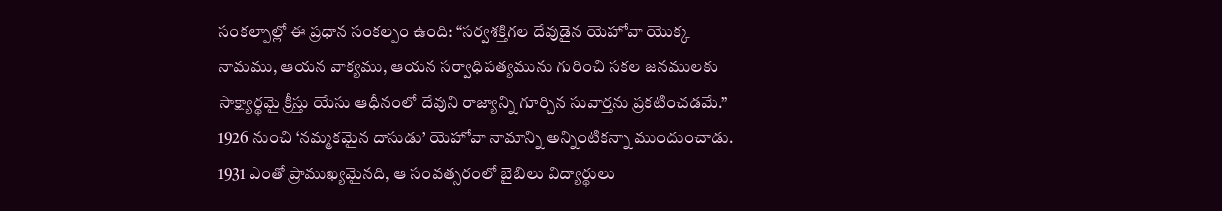సంకల్పాల్లో ఈ ప్రధాన సంకల్పం ఉంది: “సర్వశక్తిగల దేవుడైన యెహోవా యొక్క నామము, ఆయన వాక్యము, ఆయన సర్వాధిపత్యమును గురించి సకల జనములకు సాక్ష్యార్థమై క్రీస్తు యేసు ఆధీనంలో దేవుని రాజ్యాన్ని గూర్చిన సువార్తను ప్రకటించడమే.”
1926 నుంచి ‘నమ్మకమైన దాసుడు’ యెహోవా నామాన్ని అన్నింటికన్నా ముందుంచాడు. 1931 ఎంతో ప్రాముఖ్యమైనది, ఆ సంవత్సరంలో బైబిలు విద్యార్థులు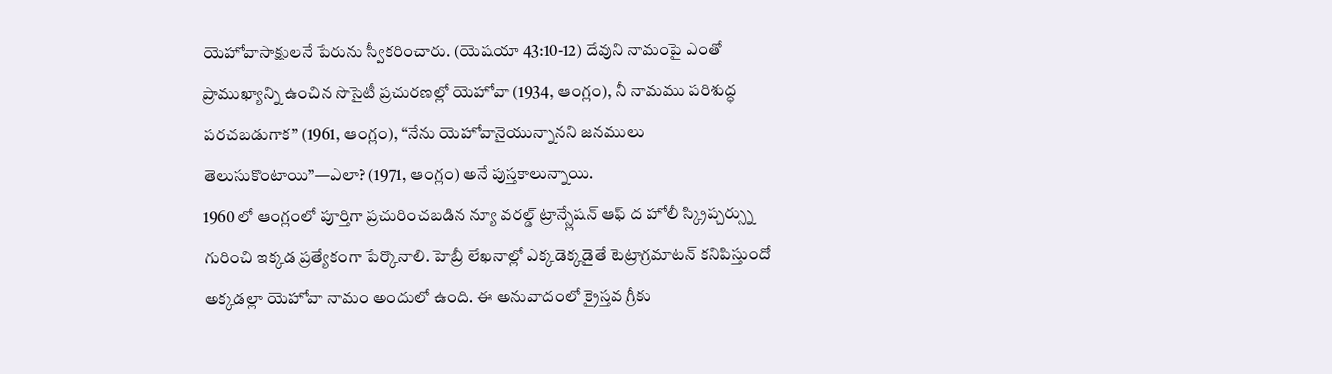యెహోవాసాక్షులనే పేరును స్వీకరించారు. (యెషయా 43:10-12) దేవుని నామంపై ఎంతో ప్రాముఖ్యాన్ని ఉంచిన సొసైటీ ప్రచురణల్లో యెహోవా (1934, ఆంగ్లం), నీ నామము పరిశుద్ధ పరచబడుగాక” (1961, ఆంగ్లం), “నేను యెహోవానైయున్నానని జనములు తెలుసుకొంటాయి”—ఎలా? (1971, ఆంగ్లం) అనే పుస్తకాలున్నాయి.
1960 లో ఆంగ్లంలో పూర్తిగా ప్రచురించబడిన న్యూ వరల్డ్ ట్రాన్స్లేషన్ ఆఫ్ ద హోలీ స్క్రిప్చర్స్ను గురించి ఇక్కడ ప్రత్యేకంగా పేర్కొనాలి. హెబ్రీ లేఖనాల్లో ఎక్కడెక్కడైతే టెట్రాగ్రమాటన్ కనిపిస్తుందో అక్కడల్లా యెహోవా నామం అందులో ఉంది. ఈ అనువాదంలో క్రైస్తవ గ్రీకు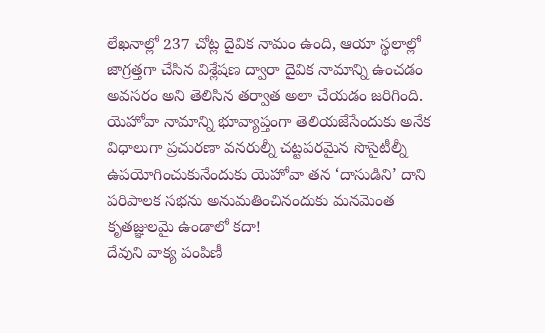లేఖనాల్లో 237 చోట్ల దైవిక నామం ఉంది, ఆయా స్థలాల్లో జాగ్రత్తగా చేసిన విశ్లేషణ ద్వారా దైవిక నామాన్ని ఉంచడం అవసరం అని తెలిసిన తర్వాత అలా చేయడం జరిగింది. యెహోవా నామాన్ని భూవ్యాప్తంగా తెలియజేసేందుకు అనేక విధాలుగా ప్రచురణా వనరుల్నీ చట్టపరమైన సొసైటీల్నీ ఉపయోగించుకునేందుకు యెహోవా తన ‘దాసుడిని’ దాని పరిపాలక సభను అనుమతించినందుకు మనమెంత కృతజ్ఞులమై ఉండాలో కదా!
దేవుని వాక్య పంపిణీ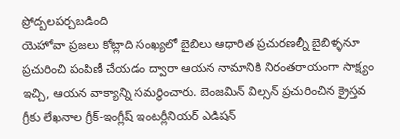ప్రోద్బలపర్చబడింది
యెహోవా ప్రజలు కోట్లాది సంఖ్యలో బైబిలు ఆధారిత ప్రచురణల్నీ బైబిళ్ళనూ ప్రచురించి పంపిణీ చేయడం ద్వారా ఆయన నామానికి నిరంతరాయంగా సాక్ష్యం ఇచ్చి, ఆయన వాక్యాన్ని సమర్థించారు. బెంజమిన్ విల్సన్ ప్రచురించిన క్రైస్తవ గ్రీకు లేఖనాల గ్రీక్-ఇంగ్లీష్ ఇంటర్లీనియర్ ఎడిషన్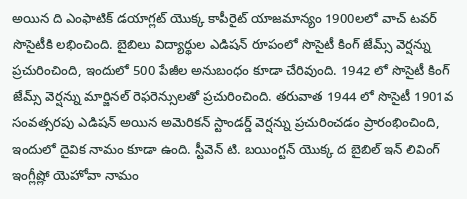అయిన ది ఎంఫాటిక్ డయాగ్లట్ యొక్క కాపీరైట్ యాజమాన్యం 1900లలో వాచ్ టవర్ సొసైటీకి లభించింది. బైబిలు విద్యార్థుల ఎడిషన్ రూపంలో సొసైటీ కింగ్ జేమ్స్ వెర్షన్ను ప్రచురించింది, ఇందులో 500 పేజీల అనుబంధం కూడా చేరివుంది. 1942 లో సొసైటీ కింగ్ జేమ్స్ వెర్షన్ను మార్జినల్ రెఫరెన్సులతో ప్రచురించింది. తరువాత 1944 లో సొసైటీ 1901వ సంవత్సరపు ఎడిషన్ అయిన అమెరికన్ స్టాండర్డ్ వెర్షన్ను ప్రచురించడం ప్రారంభించింది, ఇందులో దైవిక నామం కూడా ఉంది. స్టీవెన్ టి. బయింగ్టన్ యొక్క ద బైబిల్ ఇన్ లివింగ్ ఇంగ్లీష్లో యెహోవా నామం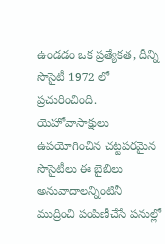ఉండడం ఒక ప్రత్యేకత, దీన్ని సొసైటీ 1972 లో ప్రచురించింది.
యెహోవాసాక్షులు ఉపయోగించిన చట్టపరమైన సొసైటీలు ఈ బైబిలు అనువాదాలన్నింటినీ ముద్రించి పంపిణీచేసే పనుల్లో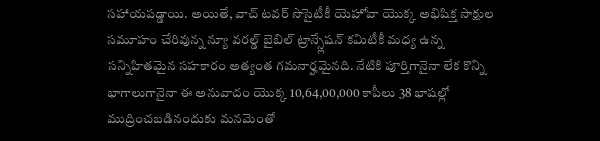సహాయపడ్డాయి. అయితే, వాచ్ టవర్ సొసైటీకీ యెహోవా యొక్క అభిషిక్త సాక్షుల సమూహం చేరివున్న న్యూ వరల్డ్ బైబిల్ ట్రాన్స్లేషన్ కమిటీకీ మధ్య ఉన్న సన్నిహితమైన సహకారం అత్యంత గమనార్హమైనది. నేటికి పూర్తిగానైనా లేక కొన్ని భాగాలుగానైనా ఈ అనువాదం యొక్క 10,64,00,000 కాపీలు 38 భాషల్లో ముద్రించబడినందుకు మనమెంతో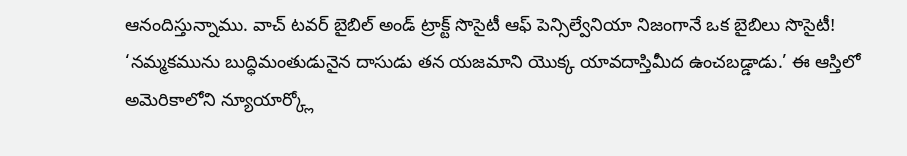ఆనందిస్తున్నాము. వాచ్ టవర్ బైబిల్ అండ్ ట్రాక్ట్ సొసైటీ ఆఫ్ పెన్సిల్వేనియా నిజంగానే ఒక బైబిలు సొసైటీ!
‘నమ్మకమును బుద్ధిమంతుడునైన దాసుడు తన యజమాని యొక్క యావదాస్తిమీద ఉంచబడ్డాడు.’ ఈ ఆస్తిలో అమెరికాలోని న్యూయార్క్లో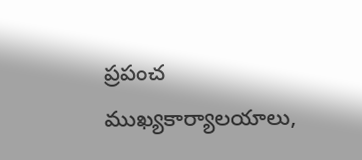ప్రపంచ ముఖ్యకార్యాలయాలు,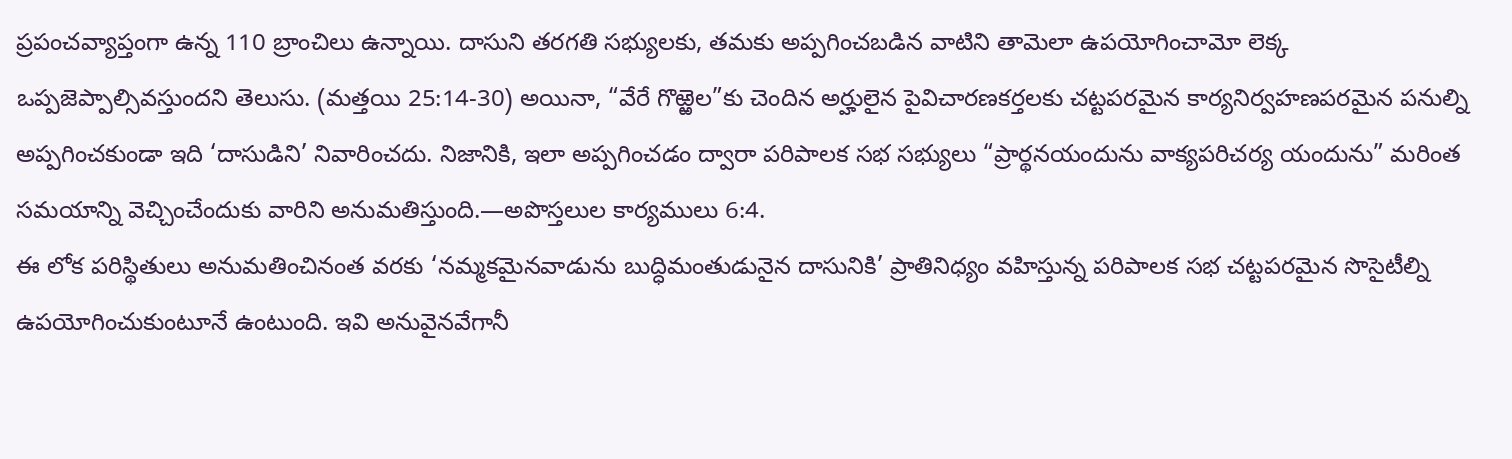ప్రపంచవ్యాప్తంగా ఉన్న 110 బ్రాంచిలు ఉన్నాయి. దాసుని తరగతి సభ్యులకు, తమకు అప్పగించబడిన వాటిని తామెలా ఉపయోగించామో లెక్క ఒప్పజెప్పాల్సివస్తుందని తెలుసు. (మత్తయి 25:14-30) అయినా, “వేరే గొఱ్ఱెల”కు చెందిన అర్హులైన పైవిచారణకర్తలకు చట్టపరమైన కార్యనిర్వహణపరమైన పనుల్ని అప్పగించకుండా ఇది ‘దాసుడిని’ నివారించదు. నిజానికి, ఇలా అప్పగించడం ద్వారా పరిపాలక సభ సభ్యులు “ప్రార్థనయందును వాక్యపరిచర్య యందును” మరింత సమయాన్ని వెచ్చించేందుకు వారిని అనుమతిస్తుంది.—అపొస్తలుల కార్యములు 6:4.
ఈ లోక పరిస్థితులు అనుమతించినంత వరకు ‘నమ్మకమైనవాడును బుద్ధిమంతుడునైన దాసునికి’ ప్రాతినిధ్యం వహిస్తున్న పరిపాలక సభ చట్టపరమైన సొసైటీల్ని ఉపయోగించుకుంటూనే ఉంటుంది. ఇవి అనువైనవేగానీ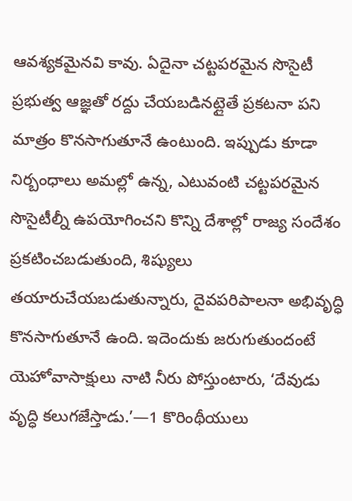ఆవశ్యకమైనవి కావు. ఏదైనా చట్టపరమైన సొసైటీ ప్రభుత్వ ఆజ్ఞతో రద్దు చేయబడినట్లైతే ప్రకటనా పని మాత్రం కొనసాగుతూనే ఉంటుంది. ఇప్పుడు కూడా నిర్బంధాలు అమల్లో ఉన్న, ఎటువంటి చట్టపరమైన సొసైటీల్నీ ఉపయోగించని కొన్ని దేశాల్లో రాజ్య సందేశం ప్రకటించబడుతుంది, శిష్యులు తయారుచేయబడుతున్నారు, దైవపరిపాలనా అభివృద్ధి కొనసాగుతూనే ఉంది. ఇదెందుకు జరుగుతుందంటే యెహోవాసాక్షులు నాటి నీరు పోస్తుంటారు, ‘దేవుడు వృద్ధి కలుగజేస్తాడు.’—1 కొరింథీయులు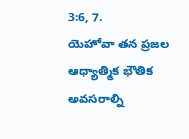3:6, 7.
యెహోవా తన ప్రజల ఆధ్యాత్మిక భౌతిక అవసరాల్ని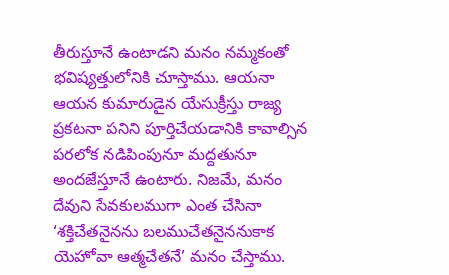తీరుస్తూనే ఉంటాడని మనం నమ్మకంతో భవిష్యత్తులోనికి చూస్తాము. ఆయనా ఆయన కుమారుడైన యేసుక్రీస్తు రాజ్య ప్రకటనా పనిని పూర్తిచేయడానికి కావాల్సిన పరలోక నడిపింపునూ మద్దతునూ అందజేస్తూనే ఉంటారు. నిజమే, మనం దేవుని సేవకులముగా ఎంత చేసినా ‘శక్తిచేతనైనను బలముచేతనైననుకాక యెహోవా ఆత్మచేతనే’ మనం చేస్తాము.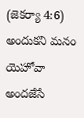(జెకర్యా 4:6) అందుకని మనం యెహోవా అందజేసే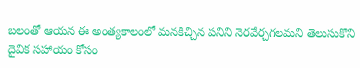బలంతో ఆయన ఈ అంత్యకాలంలో మనకిచ్చిన పనిని నెరవేర్చగలమని తెలుసుకొని దైవిక సహాయం కోసం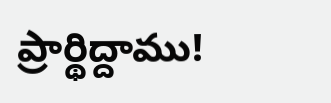ప్రార్థిద్దాము!